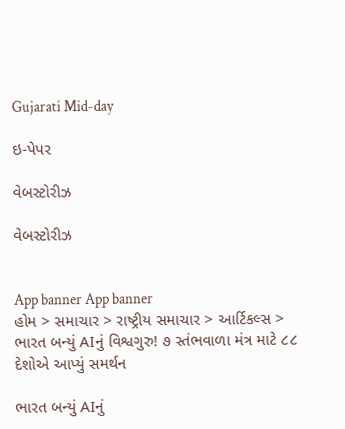Gujarati Mid-day

ઇ-પેપર

વેબસ્ટોરીઝ

વેબસ્ટોરીઝ


App banner App banner
હોમ > સમાચાર > રાષ્ટ્રીય સમાચાર > આર્ટિકલ્સ > ભારત બન્યું AIનું વિશ્વગુરુ! ૭ સ્તંભવાળા મંત્ર માટે ૮૮ દેશોએ આપ્યું સમર્થન

ભારત બન્યું AIનું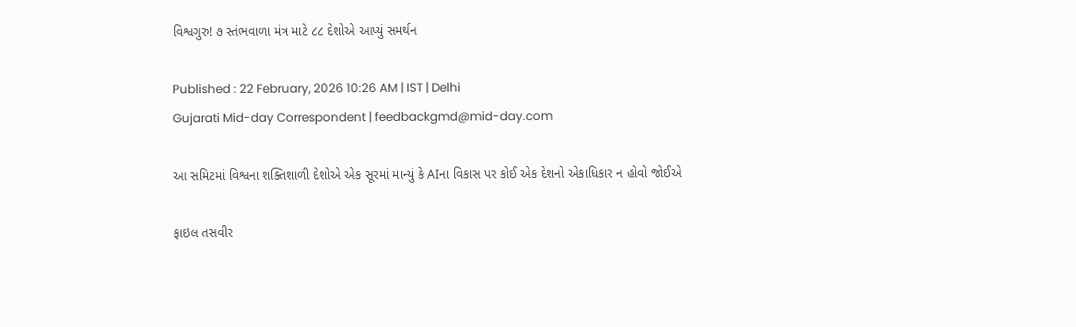વિશ્વગુરુ! ૭ સ્તંભવાળા મંત્ર માટે ૮૮ દેશોએ આપ્યું સમર્થન

Published : 22 February, 2026 10:26 AM | IST | Delhi
Gujarati Mid-day Correspondent | feedbackgmd@mid-day.com

આ સમિટમાં વિશ્વના શક્તિશાળી દેશોએ એક સૂરમાં માન્યું કે AIના વિકાસ પર કોઈ એક દેશનો એકાધિકાર ન હોવો જોઈએ

ફાઇલ તસવીર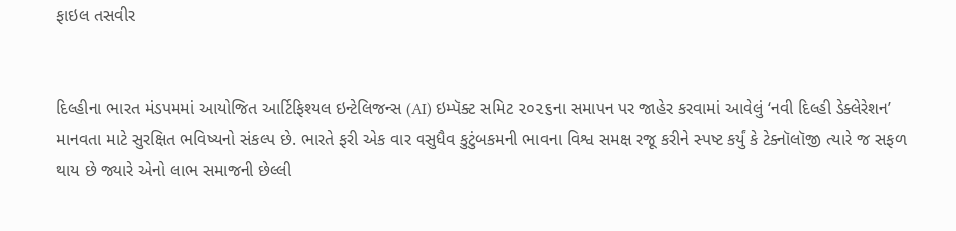ફાઇલ તસવીર


દિલ્હીના ભારત મંડપમમાં આયોજિત આર્ટિફિશ્યલ ઇન્ટેલિજન્સ (AI) ઇમ્પૅક્ટ સમિટ ૨૦૨૬ના સમાપન પર જાહેર કરવામાં આવેલું ‘નવી દિલ્હી ડેક્લેરેશન’ માનવતા માટે સુરક્ષિત ભવિષ્યનો સંકલ્પ છે. ભારતે ફરી એક વાર વસુધૈવ કુટુંબકમની ભાવના વિશ્વ સમક્ષ રજૂ કરીને સ્પષ્ટ કર્યું કે ટેક્નૉલૉજી ત્યારે જ સફળ થાય છે જ્યારે એનો લાભ સમાજની છેલ્લી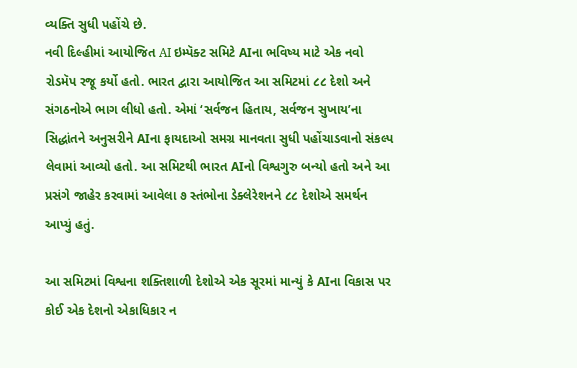વ્યક્તિ સુધી પહોંચે છે.
નવી દિલ્હીમાં આયોજિત AI ઇમ્પૅક્ટ સમિટે AIના ભવિષ્ય માટે એક નવો રોડમૅપ રજૂ કર્યો હતો. ભારત દ્વારા આયોજિત આ સમિટમાં ૮૮ દેશો અને સંગઠનોએ ભાગ લીધો હતો. એમાં ‘સર્વજન હિતાય, સર્વજન સુખાય’ના સિદ્ધાંતને અનુસરીને AIના ફાયદાઓ સમગ્ર માનવતા સુધી પહોંચાડવાનો સંકલ્પ લેવામાં આવ્યો હતો. આ સમિટથી ભારત AIનો વિશ્વગુરુ બન્યો હતો અને આ પ્રસંગે જાહેર કરવામાં આવેલા ૭ સ્તંભોના ડેક્લેરેશનને ૮૮ દેશોએ સમર્થન આપ્યું હતું.

આ સમિટમાં વિશ્વના શક્તિશાળી દેશોએ એક સૂરમાં માન્યું કે AIના વિકાસ પર કોઈ એક દેશનો એકાધિકાર ન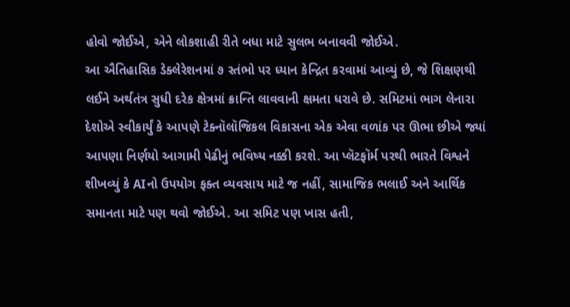હોવો જોઈએ, એને લોકશાહી રીતે બધા માટે સુલભ બનાવવી જોઈએ.
આ ઐતિહાસિક ડેક્લેરેશનમાં ૭ સ્તંભો પર ધ્યાન કેન્દ્રિત કરવામાં આવ્યું છે, જે શિક્ષણથી લઈને અર્થતંત્ર સુધી દરેક ક્ષેત્રમાં ક્રાન્તિ લાવવાની ક્ષમતા ધરાવે છે. સમિટમાં ભાગ લેનારા દેશોએ સ્વીકાર્યું કે આપણે ટેક્નૉલૉજિકલ વિકાસના એક એવા વળાંક પર ઊભા છીએ જ્યાં આપણા નિર્ણયો આગામી પેઢીનું ભવિષ્ય નક્કી કરશે. આ પ્લૅટફૉર્મ પરથી ભારતે વિશ્વને શીખવ્યું કે AIનો ઉપયોગ ફક્ત વ્યવસાય માટે જ નહીં, સામાજિક ભલાઈ અને આર્થિક સમાનતા માટે પણ થવો જોઈએ. આ સમિટ પણ ખાસ હતી,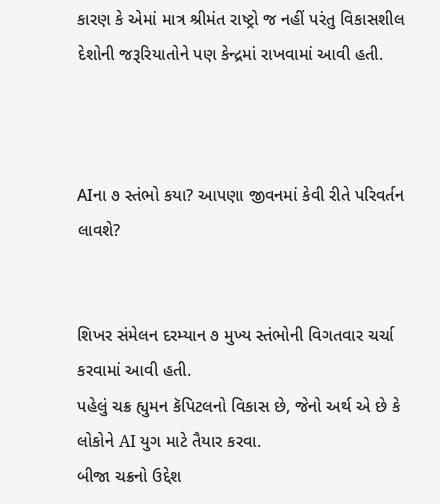કારણ કે એમાં માત્ર શ્રીમંત રાષ્ટ્રો જ નહીં પરંતુ વિકાસશીલ દેશોની જરૂરિયાતોને પણ કેન્દ્રમાં રાખવામાં આવી હતી.



AIના ૭ સ્તંભો કયા? આપણા જીવનમાં કેવી રીતે પરિવર્તન લાવશે?


શિખર સંમેલન દરમ્યાન ૭ મુખ્ય સ્તંભોની વિગતવાર ચર્ચા કરવામાં આવી હતી.
પહેલું ચક્ર હ્યુમન કૅપિટલનો વિકાસ છે, જેનો અર્થ એ છે કે લોકોને AI યુગ માટે તૈયાર કરવા.
બીજા ચક્રનો ઉદ્દેશ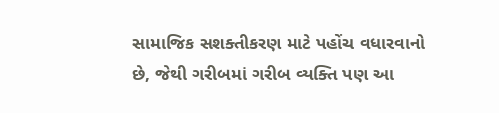સામાજિક સશક્તીકરણ માટે પહોંચ વધારવાનો છે, જેથી ગરીબમાં ગરીબ વ્યક્તિ પણ આ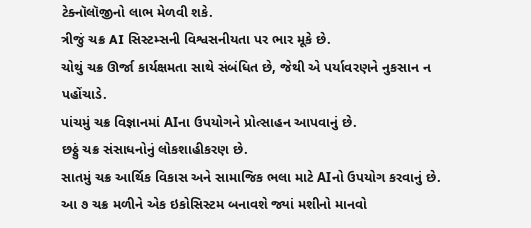ટેક્નૉલૉજીનો લાભ મેળવી શકે.
ત્રીજું ચક્ર AI સિસ્ટમ્સની વિશ્વસનીયતા પર ભાર મૂકે છે.
ચોથું ચક્ર ઊર્જા કાર્યક્ષમતા સાથે સંબંધિત છે, જેથી એ પર્યાવરણને નુકસાન ન પહોંચાડે.
પાંચમું ચક્ર વિજ્ઞાનમાં AIના ઉપયોગને પ્રોત્સાહન આપવાનું છે.
છઠ્ઠું ચક્ર સંસાધનોનું લોકશાહીકરણ છે.
સાતમું ચક્ર આર્થિક વિકાસ અને સામાજિક ભલા માટે AIનો ઉપયોગ કરવાનું છે.
આ ૭ ચક્ર મળીને એક ઇકોસિસ્ટમ બનાવશે જ્યાં મશીનો માનવો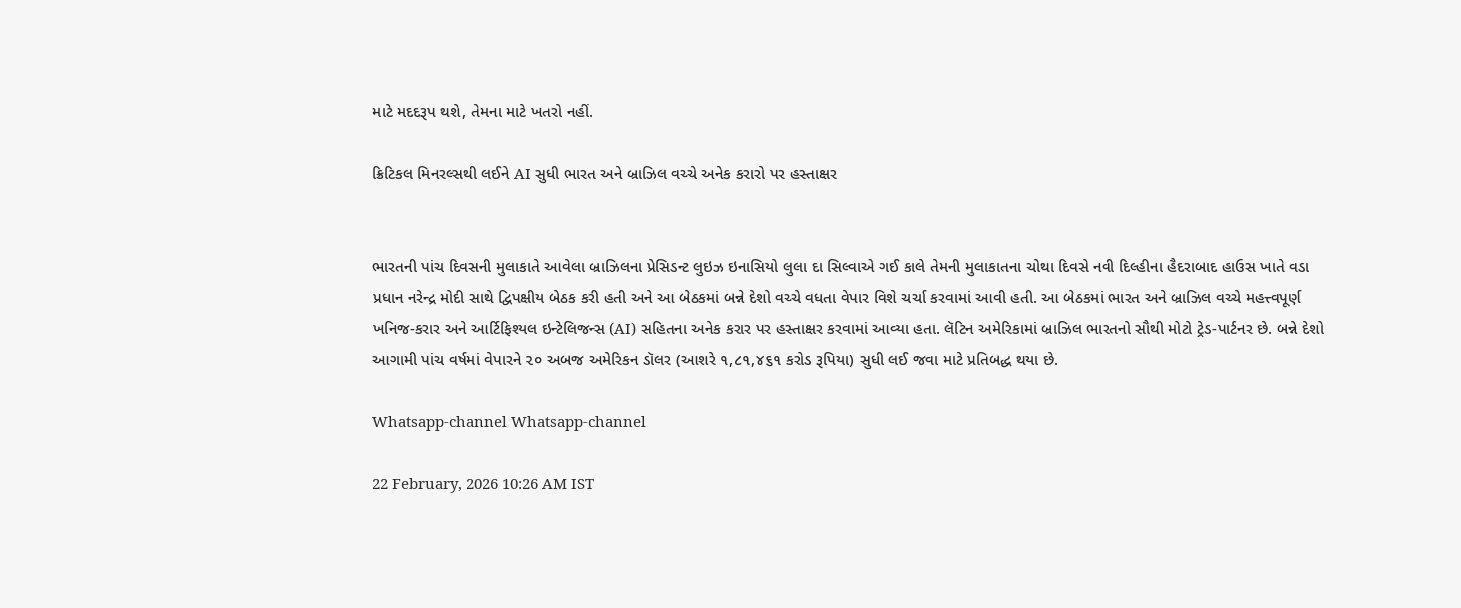માટે મદદરૂપ થશે, તેમના માટે ખતરો નહીં.

ક્રિટિકલ મિનરલ્સથી લઈને AI સુધી ભારત અને બ્રાઝિલ વચ્ચે અનેક કરારો પર હસ્તાક્ષર


ભારતની પાંચ દિવસની મુલાકાતે આવેલા બ્રાઝિલના પ્રેસિડન્ટ લુઇઝ ઇનાસિયો લુલા દા સિલ્વાએ ગઈ કાલે તેમની મુલાકાતના ચોથા દિવસે નવી દિલ્હીના હૈદરાબાદ હાઉસ ખાતે વડા પ્રધાન નરેન્દ્ર મોદી સાથે દ્વિપક્ષીય બેઠક કરી હતી અને આ બેઠકમાં બન્ને દેશો વચ્ચે વધતા વેપાર વિશે ચર્ચા કરવામાં આવી હતી. આ બેઠકમાં ભારત અને બ્રાઝિલ વચ્ચે મહત્ત્વપૂર્ણ ખનિજ-કરાર અને આર્ટિફિશ્યલ ઇન્ટેલિજન્સ (AI) સહિતના અનેક કરાર પર હસ્તાક્ષર કરવામાં આવ્યા હતા. લૅટિન અમેરિકામાં બ્રાઝિલ ભારતનો સૌથી મોટો ટ્રેડ-પાર્ટનર છે. બન્ને દેશો આગામી પાંચ વર્ષમાં વેપારને ૨૦ અબજ અમેરિકન ડૉલર (આશરે ૧,૮૧,૪૬૧ કરોડ રૂપિયા) સુધી લઈ જવા માટે પ્રતિબદ્ધ થયા છે.

Whatsapp-channel Whatsapp-channel

22 February, 2026 10:26 AM IST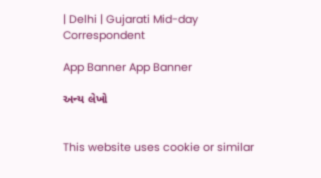| Delhi | Gujarati Mid-day Correspondent

App Banner App Banner

અન્ય લેખો


This website uses cookie or similar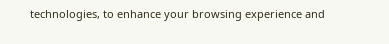technologies, to enhance your browsing experience and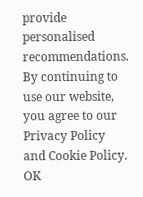provide personalised recommendations. By continuing to use our website, you agree to our Privacy Policy and Cookie Policy. OK